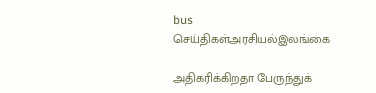bus
செய்திகள்அரசியல்இலங்கை

அதிகரிக்கிறதா பேருந்துக்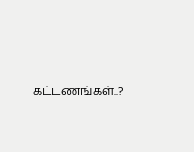கட்டணங்கள்..?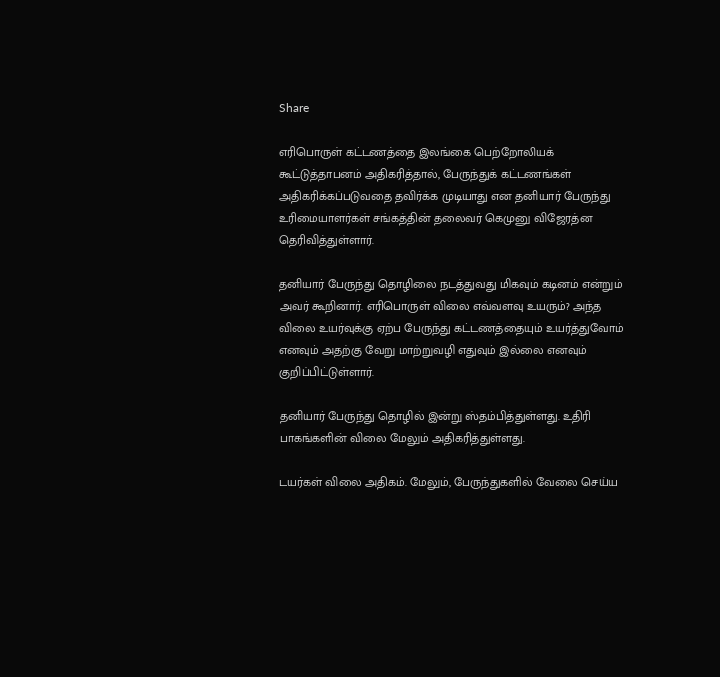Share

எரிபொருள் கட்டணத்தை இலங்கை பெற்றோலியக் கூட்டுத்தாபனம் அதிகரித்தால், பேருந்துக் கட்டணங்கள் அதிகரிக்கப்படுவதை தவிர்க்க முடியாது என தனியார் பேருந்து உரிமையாளர்கள் சங்கத்தின் தலைவர் கெமுனு விஜேரத்ன தெரிவித்துள்ளார்.

தனியார் பேருந்து தொழிலை நடத்துவது மிகவும் கடினம் என்றும் அவர் கூறினார். எரிபொருள் விலை எவ்வளவு உயரும்? அந்த விலை உயர்வுக்கு ஏற்ப பேருந்து கட்டணத்தையும் உயர்த்துவோம் எனவும் அதற்கு வேறு மாற்றுவழி எதுவும் இல்லை எனவும் குறிப்பிட்டுள்ளார்.

தனியார் பேருந்து தொழில் இன்று ஸ்தம்பித்துள்ளது. உதிரி பாகங்களின் விலை மேலும் அதிகரித்துள்ளது.

டயர்கள் விலை அதிகம். மேலும், பேருந்துகளில் வேலை செய்ய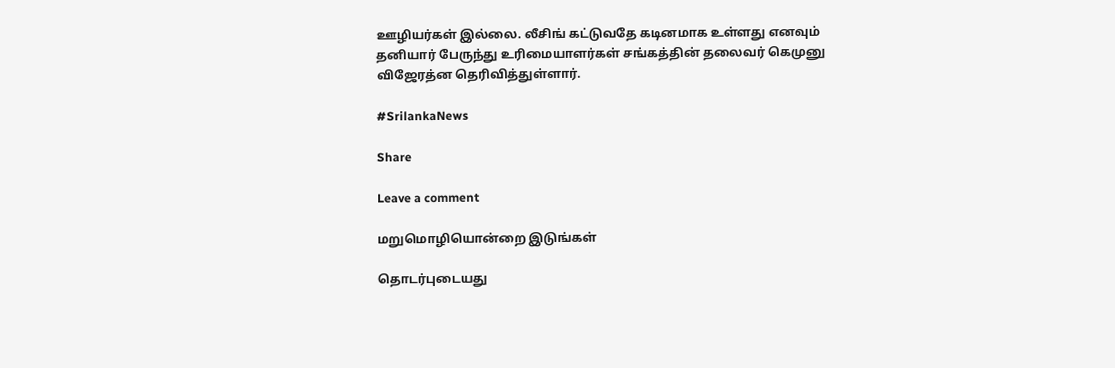ஊழியர்கள் இல்லை. லீசிங் கட்டுவதே கடினமாக உள்ளது எனவும் தனியார் பேருந்து உரிமையாளர்கள் சங்கத்தின் தலைவர் கெமுனு விஜேரத்ன தெரிவித்துள்ளார்.

#SrilankaNews

Share

Leave a comment

மறுமொழியொன்றை இடுங்கள்

தொடர்புடையது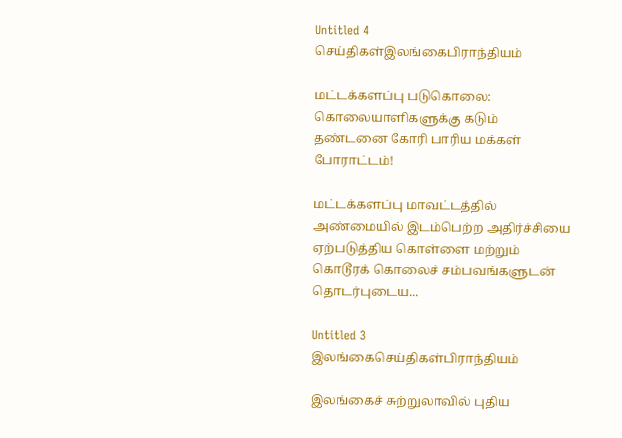Untitled 4
செய்திகள்இலங்கைபிராந்தியம்

மட்டக்களப்பு படுகொலை: கொலையாளிகளுக்கு கடும் தண்டனை கோரி பாரிய மக்கள் போராட்டம்!

மட்டக்களப்பு மாவட்டத்தில் அண்மையில் இடம்பெற்ற அதிர்ச்சியை ஏற்படுத்திய கொள்ளை மற்றும் கொடூரக் கொலைச் சம்பவங்களுடன் தொடர்புடைய...

Untitled 3
இலங்கைசெய்திகள்பிராந்தியம்

இலங்கைச் சுற்றுலாவில் புதிய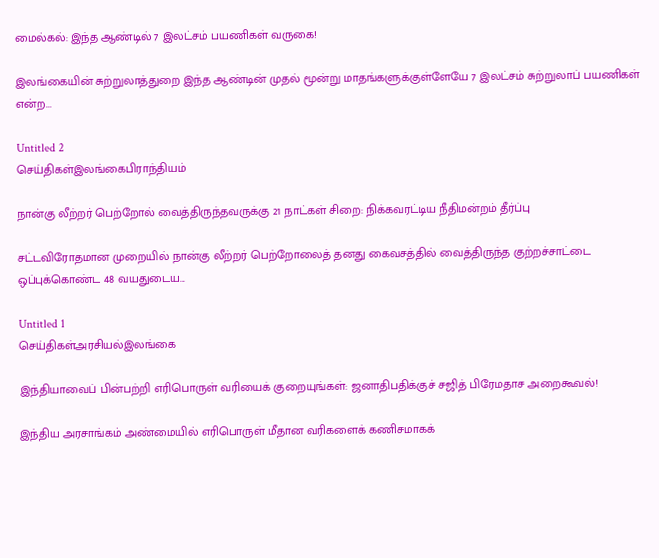மைல்கல்: இந்த ஆண்டில் 7 இலட்சம் பயணிகள் வருகை!

இலங்கையின் சுற்றுலாத்துறை இந்த ஆண்டின் முதல் மூன்று மாதங்களுக்குள்ளேயே 7 இலட்சம் சுற்றுலாப் பயணிகள் என்ற...

Untitled 2
செய்திகள்இலங்கைபிராந்தியம்

நான்கு லீற்றர் பெற்றோல் வைத்திருந்தவருக்கு 21 நாட்கள் சிறை: நிக்கவரட்டிய நீதிமன்றம் தீர்ப்பு

சட்டவிரோதமான முறையில் நான்கு லீற்றர் பெற்றோலைத் தனது கைவசத்தில் வைத்திருந்த குற்றச்சாட்டை ஒப்புக்கொண்ட 48 வயதுடைய...

Untitled 1
செய்திகள்அரசியல்இலங்கை

இந்தியாவைப் பின்பற்றி எரிபொருள் வரியைக் குறையுங்கள்: ஜனாதிபதிக்குச் சஜித் பிரேமதாச அறைகூவல்!

இந்திய அரசாங்கம் அண்மையில் எரிபொருள் மீதான வரிகளைக் கணிசமாகக்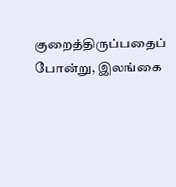குறைத்திருப்பதைப் போன்று, இலங்கை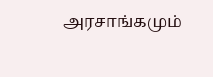அரசாங்கமும்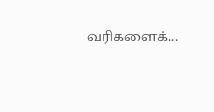வரிகளைக்...